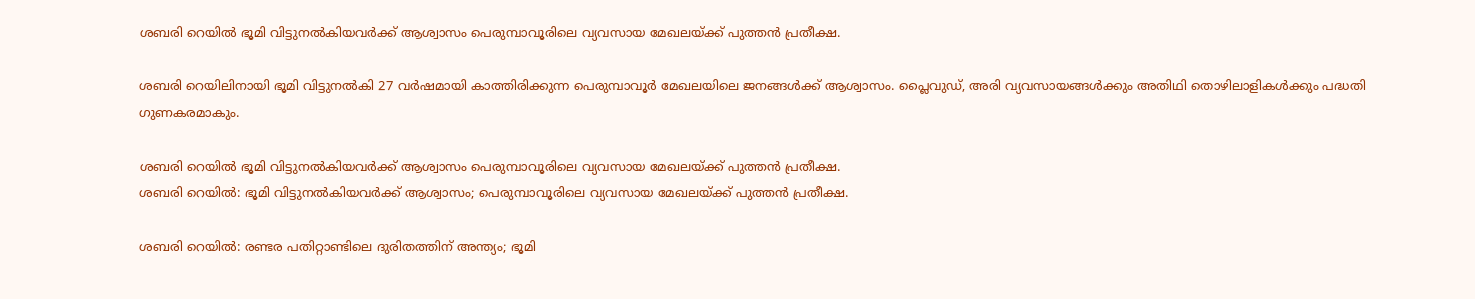ശബരി റെയിൽ ഭൂമി വിട്ടുനൽകിയവർക്ക് ആശ്വാസം പെരുമ്പാവൂരിലെ വ്യവസായ മേഖലയ്ക്ക് പുത്തൻ പ്രതീക്ഷ.

ശബരി റെയിലിനായി ഭൂമി വിട്ടുനൽകി 27 വർഷമായി കാത്തിരിക്കുന്ന പെരുമ്പാവൂർ മേഖലയിലെ ജനങ്ങൾക്ക് ആശ്വാസം. പ്ലൈവുഡ്, അരി വ്യവസായങ്ങൾക്കും അതിഥി തൊഴിലാളികൾക്കും പദ്ധതി ഗുണകരമാകും.

ശബരി റെയിൽ ഭൂമി വിട്ടുനൽകിയവർക്ക് ആശ്വാസം പെരുമ്പാവൂരിലെ വ്യവസായ മേഖലയ്ക്ക് പുത്തൻ പ്രതീക്ഷ.
ശബരി റെയിൽ: ഭൂമി വിട്ടുനൽകിയവർക്ക് ആശ്വാസം; പെരുമ്പാവൂരിലെ വ്യവസായ മേഖലയ്ക്ക് പുത്തൻ പ്രതീക്ഷ.

ശബരി റെയിൽ: രണ്ടര പതിറ്റാണ്ടിലെ ദുരിതത്തിന് അന്ത്യം; ഭൂമി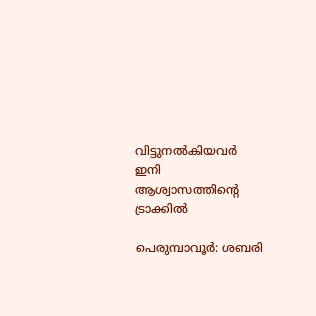വിട്ടുനൽകിയവർ ഇനി ആശ്വാസത്തിന്റെ ട്രാക്കിൽ

പെരുമ്പാവൂർ: ശബരി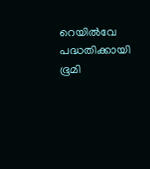റെയിൽവേ പദ്ധതിക്കായി ഭൂമി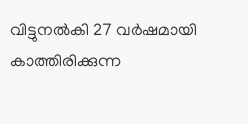വിട്ടുനൽകി 27 വർഷമായി കാത്തിരിക്കുന്ന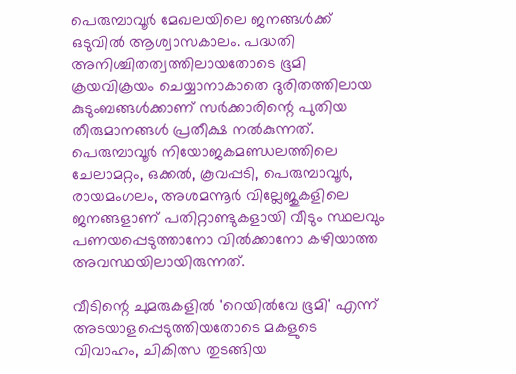പെരുമ്പാവൂർ മേഖലയിലെ ജനങ്ങൾക്ക് ഒടുവിൽ ആശ്വാസകാലം. പദ്ധതി അനിശ്ചിതത്വത്തിലായതോടെ ഭൂമി ക്രയവിക്രയം ചെയ്യാനാകാതെ ദുരിതത്തിലായ കുടുംബങ്ങൾക്കാണ് സർക്കാരിന്റെ പുതിയ തീരുമാനങ്ങൾ പ്രതീക്ഷ നൽകുന്നത്. പെരുമ്പാവൂർ നിയോജകമണ്ഡലത്തിലെ ചേലാമറ്റം, ഒക്കൽ, കൂവപ്പടി, പെരുമ്പാവൂർ, രായമംഗലം, അശമന്നൂർ വില്ലേജുകളിലെ ജനങ്ങളാണ് പതിറ്റാണ്ടുകളായി വീടും സ്ഥലവും പണയപ്പെടുത്താനോ വിൽക്കാനോ കഴിയാത്ത അവസ്ഥയിലായിരുന്നത്.

വീടിന്റെ ചുമരുകളിൽ 'റെയിൽവേ ഭൂമി' എന്ന് അടയാളപ്പെടുത്തിയതോടെ മകളുടെ വിവാഹം, ചികിത്സ തുടങ്ങിയ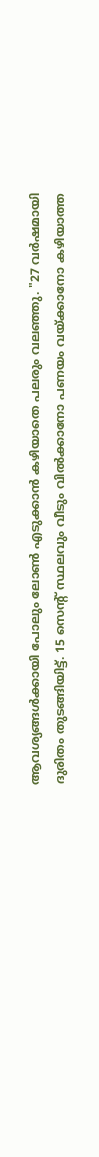ആവശ്യങ്ങൾക്കായി പോലും ലോൺ എടുക്കാൻ കഴിയാതെ പലരും വലഞ്ഞു. "27 വർഷമായി ദുരിതം തുടങ്ങിയിട്ട്. 15 സെന്റ് സ്ഥലവും വീടും വിൽക്കാനോ പണയം വയ്ക്കാനോ കഴിയാത്ത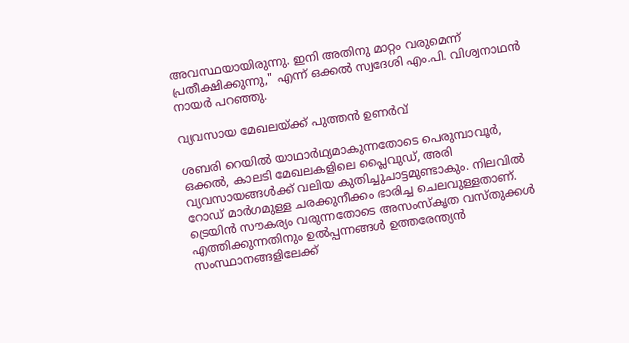അവസ്ഥയായിരുന്നു. ഇനി അതിനു മാറ്റം വരുമെന്ന് പ്രതീക്ഷിക്കുന്നു," എന്ന് ഒക്കൽ സ്വദേശി എം.പി. വിശ്വനാഥൻ നായർ പറഞ്ഞു.

വ്യവസായ മേഖലയ്ക്ക് പുത്തൻ ഉണർവ്

ശബരി റെയിൽ യാഥാർഥ്യമാകുന്നതോടെ പെരുമ്പാവൂർ, ഒക്കൽ, കാലടി മേഖലകളിലെ പ്ലൈവുഡ്, അരി വ്യവസായങ്ങൾക്ക് വലിയ കുതിച്ചുചാട്ടമുണ്ടാകും. നിലവിൽ റോഡ് മാർഗമുള്ള ചരക്കുനീക്കം ഭാരിച്ച ചെലവുള്ളതാണ്. ട്രെയിൻ സൗകര്യം വരുന്നതോടെ അസംസ്കൃത വസ്തുക്കൾ എത്തിക്കുന്നതിനും ഉൽപ്പന്നങ്ങൾ ഉത്തരേന്ത്യൻ സംസ്ഥാനങ്ങളിലേക്ക്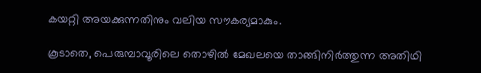കയറ്റി അയക്കുന്നതിനും വലിയ സൗകര്യമാകും.

കൂടാതെ, പെരുമ്പാവൂരിലെ തൊഴിൽ മേഖലയെ താങ്ങിനിർത്തുന്ന അതിഥി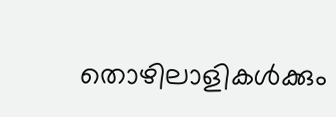തൊഴിലാളികൾക്കും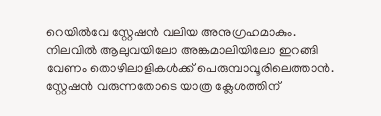റെയിൽവേ സ്റ്റേഷൻ വലിയ അനുഗ്രഹമാകും. നിലവിൽ ആലുവയിലോ അങ്കമാലിയിലോ ഇറങ്ങി വേണം തൊഴിലാളികൾക്ക് പെരുമ്പാവൂരിലെത്താൻ. സ്റ്റേഷൻ വരുന്നതോടെ യാത്ര ക്ലേശത്തിന്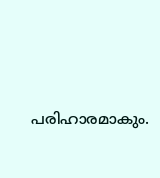പരിഹാരമാകും.